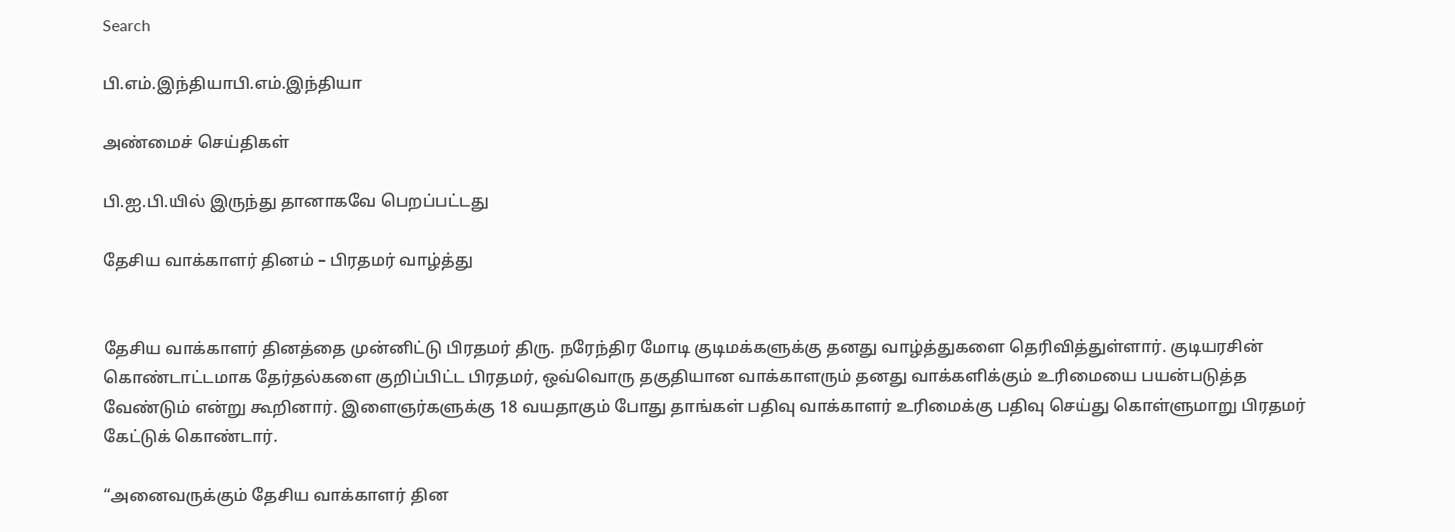Search

பி.எம்.இந்தியாபி.எம்.இந்தியா

அண்மைச் செய்திகள்

பி.ஐ.பி.யில் இருந்து தானாகவே பெறப்பட்டது

தேசிய வாக்காளர் தினம் – பிரதமர் வாழ்த்து


தேசிய வாக்காளர் தினத்தை முன்னிட்டு பிரதமர் திரு. நரேந்திர மோடி குடிமக்களுக்கு தனது வாழ்த்துகளை தெரிவித்துள்ளார். குடியரசின் கொண்டாட்டமாக தேர்தல்களை குறிப்பிட்ட பிரதமர், ஒவ்வொரு தகுதியான வாக்காளரும் தனது வாக்களிக்கும் உரிமையை பயன்படுத்த வேண்டும் என்று கூறினார். இளைஞர்களுக்கு 18 வயதாகும் போது தாங்கள் பதிவு வாக்காளர் உரிமைக்கு பதிவு செய்து கொள்ளுமாறு பிரதமர் கேட்டுக் கொண்டார்.

“அனைவருக்கும் தேசிய வாக்காளர் தின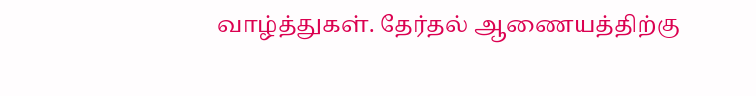வாழ்த்துகள். தேர்தல் ஆணையத்திற்கு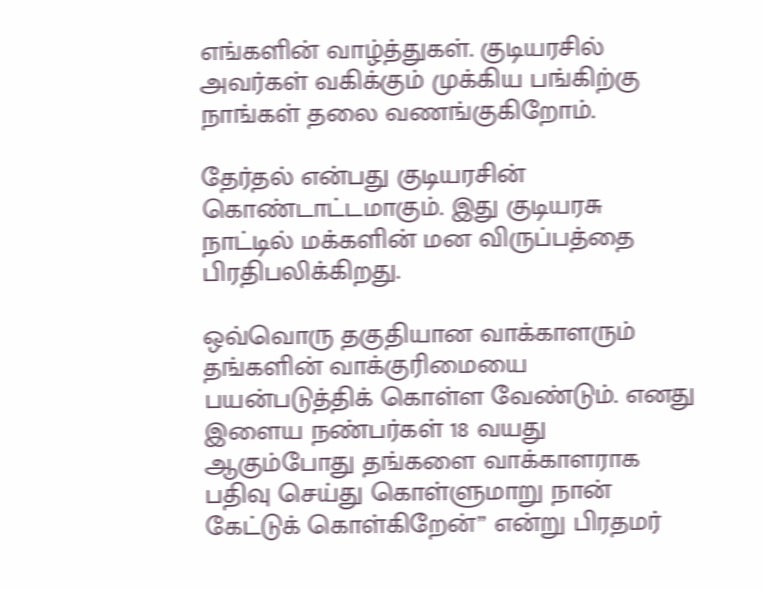எங்களின் வாழ்த்துகள். குடியரசில் அவர்கள் வகிக்கும் முக்கிய பங்கிற்கு நாங்கள் தலை வணங்குகிறோம்.

தேர்தல் என்பது குடியரசின் கொண்டாட்டமாகும். இது குடியரசு நாட்டில் மக்களின் மன விருப்பத்தை பிரதிபலிக்கிறது.

ஒவ்வொரு தகுதியான வாக்காளரும் தங்களின் வாக்குரிமையை பயன்படுத்திக் கொள்ள வேண்டும். எனது இளைய நண்பர்கள் 18 வயது ஆகும்போது தங்களை வாக்காளராக பதிவு செய்து கொள்ளுமாறு நான் கேட்டுக் கொள்கிறேன்” என்று பிரதமர்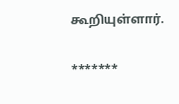கூறியுள்ளார்.

*******